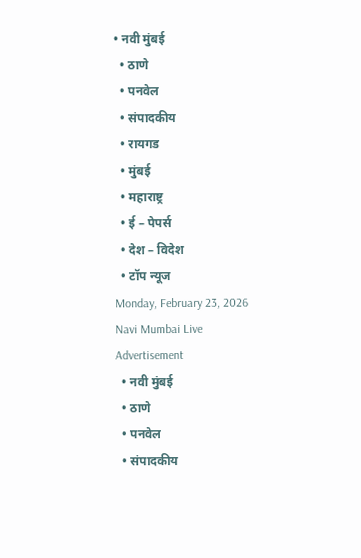• नवी मुंबई
  • ठाणे
  • पनवेल
  • संपादकीय
  • रायगड
  • मुंबई
  • महाराष्ट्र
  • ई – पेपर्स
  • देश – विदेश
  • टॉप न्यूज
Monday, February 23, 2026
Navi Mumbai Live
Advertisement
  • नवी मुंबई
  • ठाणे
  • पनवेल
  • संपादकीय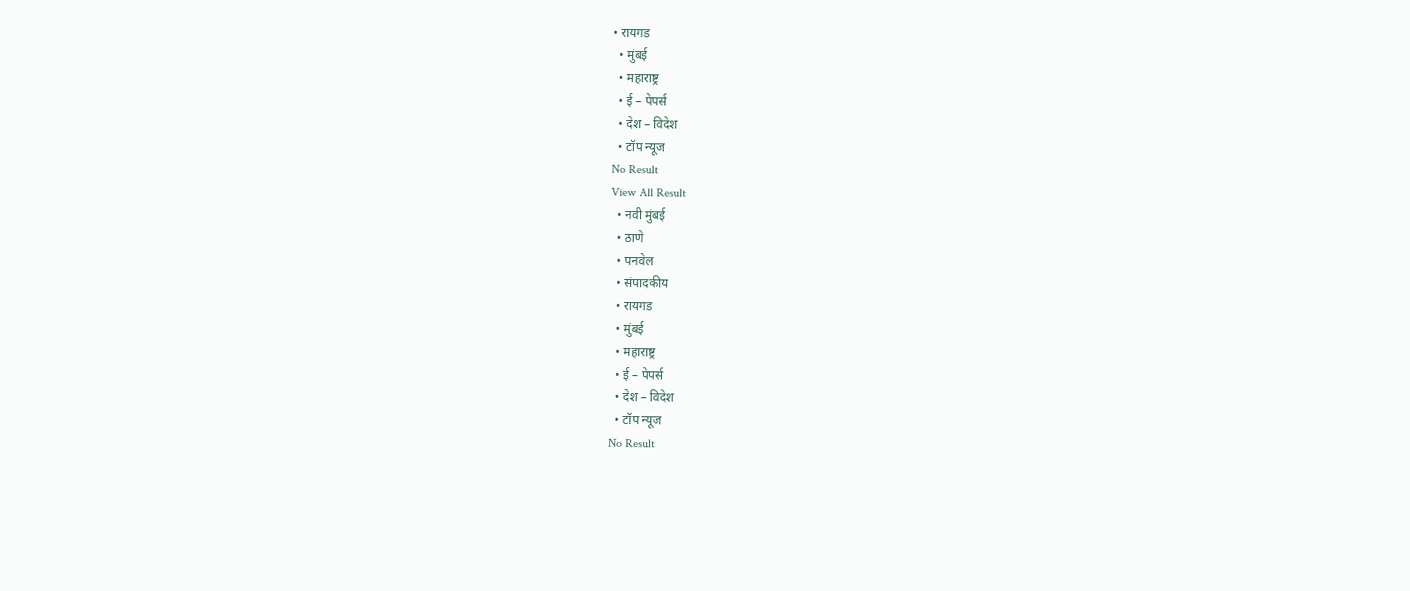• रायगड
  • मुंबई
  • महाराष्ट्र
  • ई – पेपर्स
  • देश – विदेश
  • टॉप न्यूज
No Result
View All Result
  • नवी मुंबई
  • ठाणे
  • पनवेल
  • संपादकीय
  • रायगड
  • मुंबई
  • महाराष्ट्र
  • ई – पेपर्स
  • देश – विदेश
  • टॉप न्यूज
No Result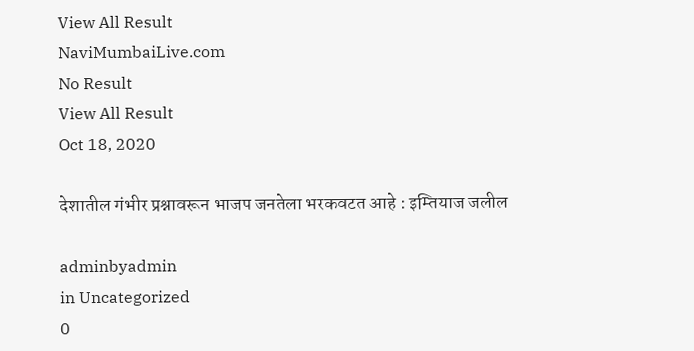View All Result
NaviMumbaiLive.com
No Result
View All Result
Oct 18, 2020

देशातील गंभीर प्रश्नावरून भाजप जनतेला भरकवटत आहे : इम्तियाज जलील

adminbyadmin
in Uncategorized
0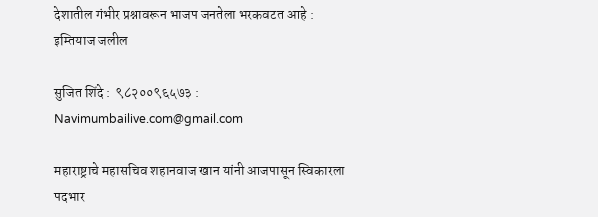देशातील गंभीर प्रश्नावरून भाजप जनतेला भरकवटत आहे : इम्तियाज जलील

सुजित शिंदे :  ९८२००९६५७३ : Navimumbailive.com@gmail.com

महाराष्ट्राचे महासचिव शहानवाज खान यांनी आजपासून स्विकारला पदभार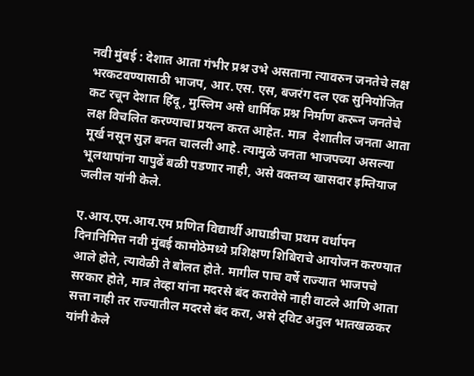नवी मुंबई : देशात आता गंभीर प्रश्न उभे असताना त्यावरुन जनतेचे लक्ष भरकटवण्यासाठी भाजप, आर.एस. एस, बजरंग दल एक सुनियोजित कट रचून देशात हिंदू, मुस्लिम असे धार्मिक प्रश्न निर्माण करून जनतेचे लक्ष विचलित करण्याचा प्रयत्न करत आहेत. मात्र  देशातील जनता आता मूर्ख नसून सुज्ञ बनत चालली आहे. त्यामुळे जनता भाजपच्या असल्या भूलथापांना यापुढें बळी पडणार नाही, असे वक्तव्य खासदार इम्तियाज जलील यांनी केले.

ए.आय.एम.आय.एम प्रणित विद्यार्थी आघाडीचा प्रथम वर्धापन दिनानिमित्त नवी मुंबई कामोठेमध्ये प्रशिक्षण शिबिराचे आयोजन करण्यात आले होते, त्यावेळी ते बोलत होते. मागील पाच वर्षे राज्यात भाजपचे सरकार होते, मात्र तेव्हा यांना मदरसे बंद करावेसे नाही वाटले आणि आता सत्ता नाही तर राज्यातील मदरसे बंद करा, असे ट्विट अतुल भातखळकर यांनी केले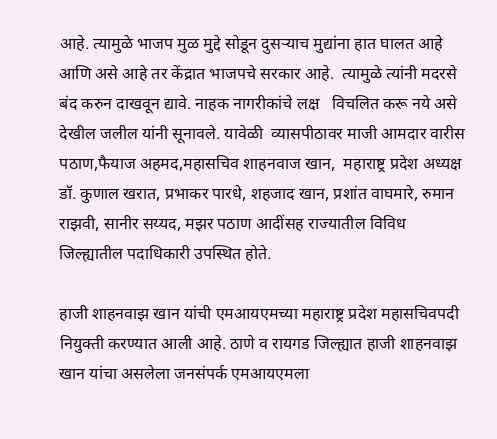आहे. त्यामुळे भाजप मुळ मुद्दे सोडून दुसऱ्याच मुद्यांना हात घालत आहे आणि असे आहे तर केंद्रात भाजपचे सरकार आहे.  त्यामुळे त्यांनी मदरसे बंद करुन दाखवून द्यावे. नाहक नागरीकांचे लक्ष   विचलित करू नये असे देखील जलील यांनी सूनावले. यावेळी  व्यासपीठावर माजी आमदार वारीस पठाण,फैयाज अहमद,महासचिव शाहनवाज खान,  महाराष्ट्र प्रदेश अध्यक्ष  डॉ. कुणाल खरात, प्रभाकर पारधे, शहजाद खान, प्रशांत वाघमारे, रुमान राझवी, सानीर सय्यद, मझर पठाण आदींसह राज्यातील विविध जिल्ह्यातील पदाधिकारी उपस्थित होते.

हाजी शाहनवाझ खान यांची एमआयएमच्या महाराष्ट्र प्रदेश महासचिवपदी  नियुक्ती करण्यात आली आहे. ठाणे व रायगड जिल्ह्यात हाजी शाहनवाझ खान यांचा असलेला जनसंपर्क एमआयएमला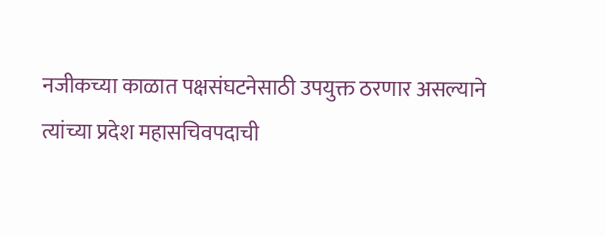नजीकच्या काळात पक्षसंघटनेसाठी उपयुक्त ठरणार असल्याने त्यांच्या प्रदेश महासचिवपदाची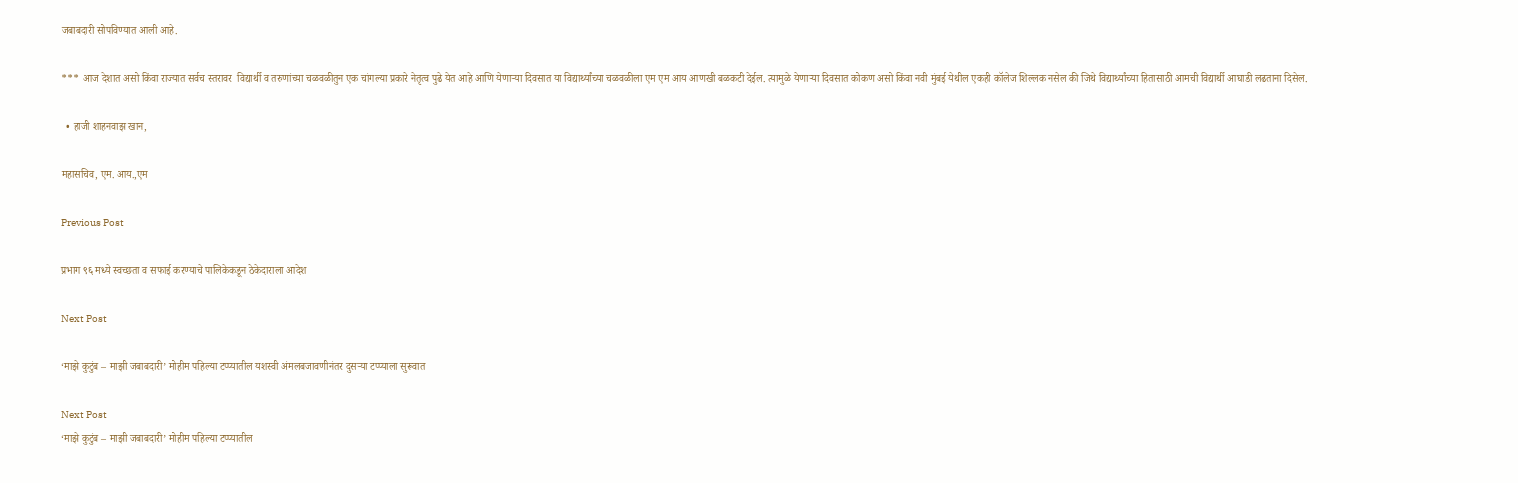जबाबदारी सोपविण्यात आली आहे.

*** आज देशात असो किंवा राज्यात सर्वच स्तरावर  विद्यार्थी व तरुणांच्या चळवळीतुन एक चांगल्या प्रकारे नेतृत्व पुढे येत आहे आणि येणाऱ्या दिवसात या विद्यार्थ्यांच्या चळवळीला एम एम आय आणखी बळकटी देईल. त्यामुळे येणाऱ्या दिवसात कोकण असो किंवा नवी मुंबई येथील एकही कॉलेज शिल्लक नसेल की जिथे विद्यार्थ्यांच्या हितासाठी आमची विद्यार्थी आघाडी लढताना दिसेल.

  • हाजी शाहनवाझ खान,

महासचिव, एम. आय.,एम

Previous Post

प्रभाग ९६ मध्ये स्वच्छता व सफाई करण्याचे पालिकेकडून ठेकेदाराला आदेश

Next Post

‘माझे कुटुंब – माझी जबाबदारी’ मोहीम पहिल्या टप्प्यातील यशस्वी अंमलबजावणीनंतर दुसऱ्या टप्प्याला सुरूवात

Next Post
‘माझे कुटुंब – माझी जबाबदारी’ मोहीम पहिल्या टप्प्यातील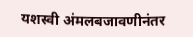यशस्वी अंमलबजावणीनंतर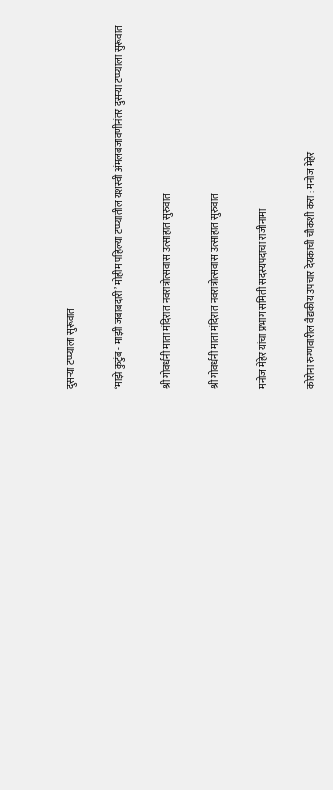दुसऱ्या टप्प्याला सुरूवात

‘माझे कुटुंब - माझी जबाबदारी’ मोहीम पहिल्या टप्प्यातील यशस्वी अंमलबजावणीनंतर दुसऱ्या टप्प्याला सुरूवात

श्री गोवर्धनी माता मंदिरात नवरात्रोत्सवास उत्साहात सुरुवात

श्री गोवर्धनी माता मंदिरात नवरात्रोत्सवास उत्साहात सुरुवात

मनोज मेहेर यांचा प्रभाग समिती सदस्यपदाचा राजीनामा

कोरोना रुग्णवारील वैद्यकीय उपचार देयकाची चौकशी करा : मनोज मेहेर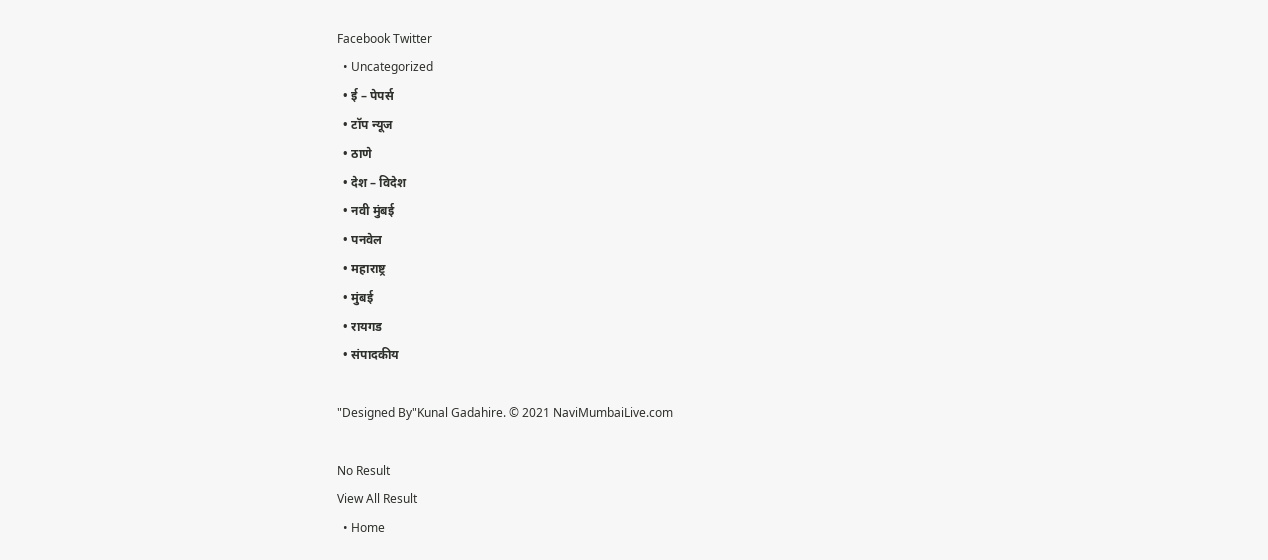Facebook Twitter
  • Uncategorized
  • ई – पेपर्स
  • टॉप न्यूज
  • ठाणे
  • देश – विदेश
  • नवी मुंबई
  • पनवेल
  • महाराष्ट्र
  • मुंबई
  • रायगड
  • संपादकीय

"Designed By"Kunal Gadahire. © 2021 NaviMumbaiLive.com

No Result
View All Result
  • Home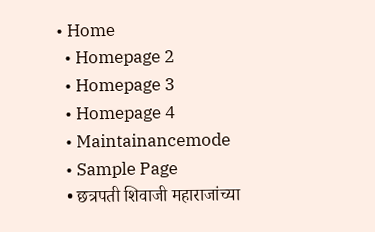• Home
  • Homepage 2
  • Homepage 3
  • Homepage 4
  • Maintainancemode
  • Sample Page
  • छत्रपती शिवाजी महाराजांच्या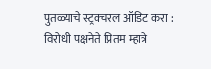पुतळ्याचे स्ट्रक्चरल ऑडिट करा : विरोधी पक्षनेते प्रितम म्हात्रे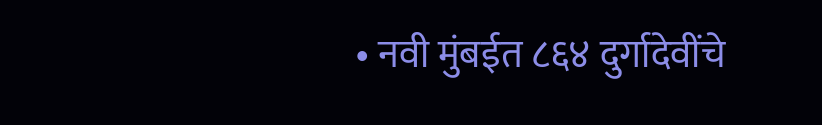• नवी मुंबईत ८६४ दुर्गादेवींचे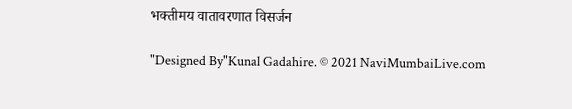भक्तीमय वातावरणात विसर्जन

"Designed By"Kunal Gadahire. © 2021 NaviMumbaiLive.com